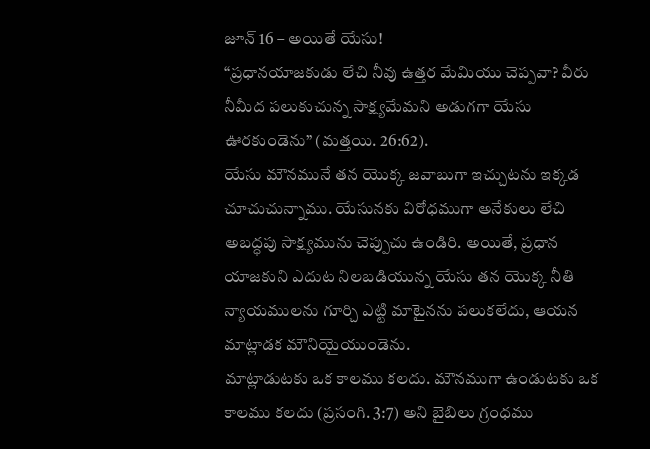జూన్ 16 – అయితే యేసు!
“ప్రధానయాజకుడు లేచి నీవు ఉత్తర మేమియు చెప్పవా? వీరు నీమీద పలుకుచున్న సాక్ష్యమేమని అడుగగా యేసు ఊరకుండెను” (మత్తయి. 26:62).
యేసు మౌనమునే తన యొక్క జవాబుగా ఇచ్చుటను ఇక్కడ చూచుచున్నాము. యేసునకు విరోధముగా అనేకులు లేచి అబద్ధపు సాక్ష్యమును చెప్పుచు ఉండిరి. అయితే, ప్రధాన యాజకుని ఎదుట నిలబడియున్న యేసు తన యొక్క నీతి న్యాయములను గూర్చి ఎట్టి మాటైనను పలుకలేదు, ఆయన మాట్లాడక మౌనియైయుండెను.
మాట్లాడుటకు ఒక కాలము కలదు. మౌనముగా ఉండుటకు ఒక కాలము కలదు (ప్రసంగి. 3:7) అని బైబిలు గ్రంధము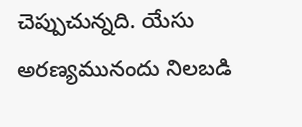చెప్పుచున్నది. యేసు అరణ్యమునందు నిలబడి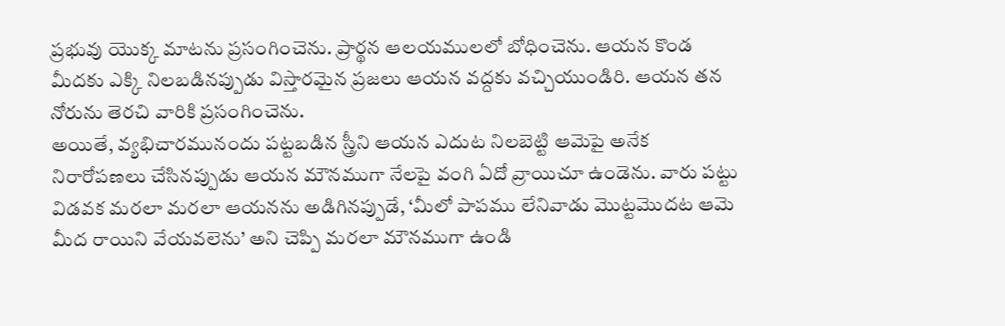ప్రభువు యొక్క మాటను ప్రసంగించెను. ప్రార్థన ఆలయములలో బోధించెను. ఆయన కొండ మీదకు ఎక్కి నిలబడినప్పుడు విస్తారమైన ప్రజలు ఆయన వద్దకు వచ్చియుండిరి. ఆయన తన నోరును తెరచి వారికి ప్రసంగించెను.
అయితే, వ్యభిచారమునందు పట్టబడిన స్త్రీని ఆయన ఎదుట నిలబెట్టి ఆమెపై అనేక నిరారోపణలు చేసినప్పుడు ఆయన మౌనముగా నేలపై వంగి ఏదో వ్రాయిచూ ఉండెను. వారు పట్టు విడవక మరలా మరలా ఆయనను అడిగినప్పుడే, ‘మీలో పాపము లేనివాడు మొట్టమొదట ఆమె మీద రాయిని వేయవలెను’ అని చెప్పి మరలా మౌనముగా ఉండి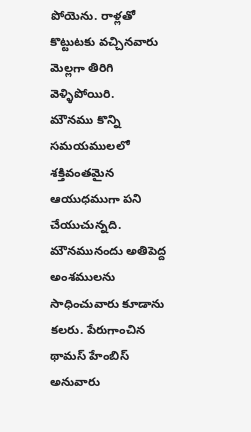పోయెను. రాళ్లతో కొట్టుటకు వచ్చినవారు మెల్లగా తిరిగి వెళ్ళిపోయిరి.
మౌనము కొన్ని సమయములలో శక్తివంతమైన ఆయుధముగా పని చేయుచున్నది. మౌనమునందు అతిపెద్ద అంశములను సాధించువారు కూడాను కలరు. పేరుగాంచిన థామస్ హేంబిస్ అనువారు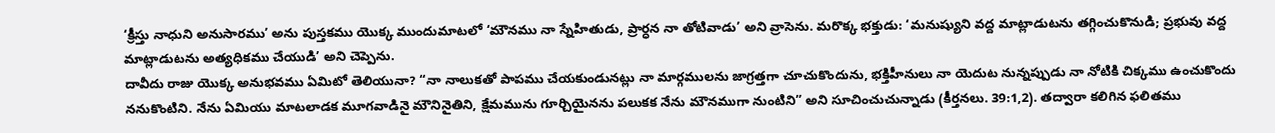‘క్రీస్తు నాధుని అనుసారము’ అను పుస్తకము యొక్క ముందుమాటలో ‘మౌనము నా స్నేహితుడు, ప్రార్ధన నా తోటివాడు’ అని వ్రాసెను. మరొక్క భక్తుడు: ‘మనుష్యుని వద్ద మాట్లాడుటను తగ్గించుకొనుడి; ప్రభువు వద్ద మాట్లాడుటను అత్యధికము చేయుడి’ అని చెప్పెను.
దావీదు రాజు యొక్క అనుభవము ఏమిటో తెలియునా? “నా నాలుకతో పాపము చేయకుండునట్లు నా మార్గములను జాగ్రత్తగా చూచుకొందును, భక్తిహీనులు నా యెదుట నున్నప్పుడు నా నోటికి చిక్కము ఉంచుకొందు ననుకొంటిని. నేను ఏమియు మాటలాడక మూగవాడినై మౌనినైతిని, క్షేమమును గూర్చియైనను పలుకక నేను మౌనముగా నుంటిని” అని సూచించుచున్నాడు (కీర్తనలు. 39:1,2). తద్వారా కలిగిన ఫలితము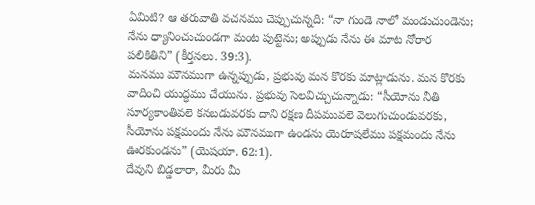ఏమిటి? ఆ తరువాతి వచనము చెప్పుచున్నది: “నా గుండె నాలో మండుచుండెను; నేను ధ్యానించుచుండగా మంట పుట్టెను; అప్పుడు నేను ఈ మాట నోరార పలికితిని” (కీర్తనలు. 39:3).
మనము మౌనముగా ఉన్నప్పుడు, ప్రభువు మన కొరకు మాట్లాడును. మన కొరకు వాదించి యుద్ధము చేయును. ప్రభువు సెలవిచ్చుచున్నాడు: “సీయోను నీతి సూర్యకాంతివలె కనబడువరకు దాని రక్షణ దీపమువలె వెలుగుచుండువరకు, సీయోను పక్షమందు నేను మౌనముగా ఉండను యెరూషలేము పక్షమందు నేను ఊరకుండను” (యెషయా. 62:1).
దేవుని బిడ్డలారా, మీరు మీ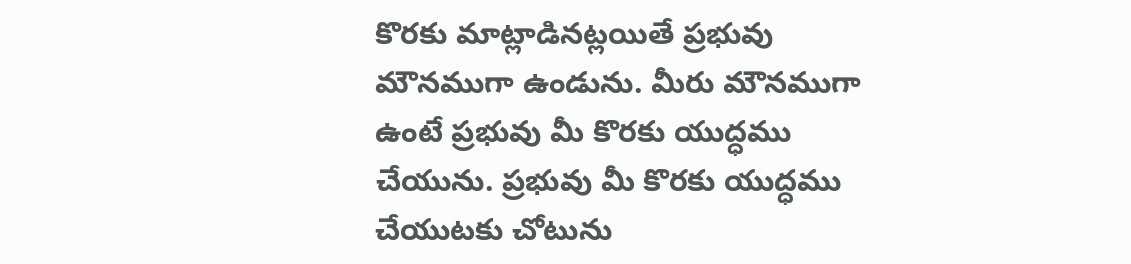కొరకు మాట్లాడినట్లయితే ప్రభువు మౌనముగా ఉండును. మీరు మౌనముగా ఉంటే ప్రభువు మీ కొరకు యుద్ధము చేయును. ప్రభువు మీ కొరకు యుద్ధము చేయుటకు చోటును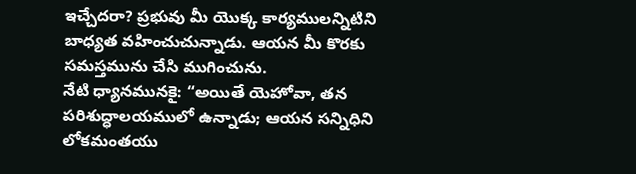ఇచ్చేదరా? ప్రభువు మీ యొక్క కార్యములన్నిటిని బాధ్యత వహించుచున్నాడు. ఆయన మీ కొరకు సమస్తమును చేసి ముగించును.
నేటి ధ్యానమునకై: “అయితే యెహోవా, తన పరిశుద్ధాలయములో ఉన్నాడు; ఆయన సన్నిధిని లోకమంతయు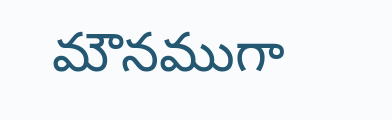మౌనముగా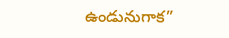ఉండునుగాక”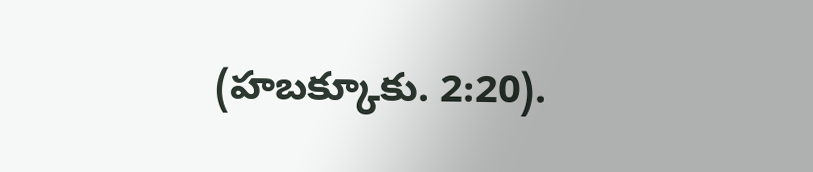(హబక్కూకు. 2:20).